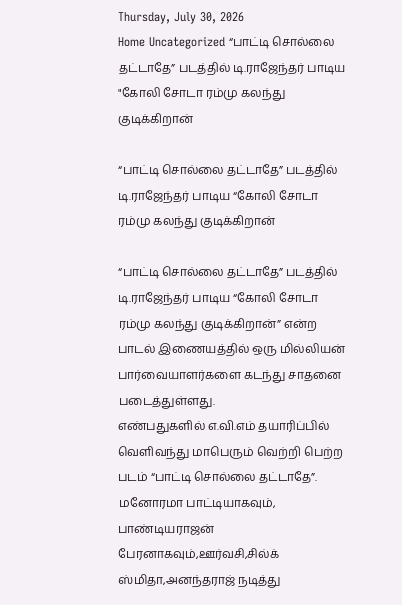Thursday, July 30, 2026
Home Uncategorized “பாட்டி சொல்லை தட்டாதே” படத்தில் டி.ராஜேந்தர் பாடிய "கோலி சோடா ரம்மு கலந்து குடிக்கிறான்

“பாட்டி சொல்லை தட்டாதே” படத்தில் டி.ராஜேந்தர் பாடிய “கோலி சோடா ரம்மு கலந்து குடிக்கிறான்

“பாட்டி சொல்லை தட்டாதே” படத்தில் டி.ராஜேந்தர் பாடிய “கோலி சோடா ரம்மு கலந்து குடிக்கிறான்” என்ற பாடல் இணையத்தில் ஒரு மில்லியன் பார்வையாளர்களை கடந்து சாதனை படைத்துள்ளது.
எண்பதுகளில் எ.வி.எம் தயாரிப்பில் வெளிவந்து மாபெரும் வெற்றி பெற்ற படம் “பாட்டி சொல்லை தட்டாதே”. மனோரமா பாட்டியாகவும், பாண்டியராஜன் பேரனாகவும்,ஊர்வசி,சில்க் ஸ்மிதா,அனந்தராஜ் நடித்து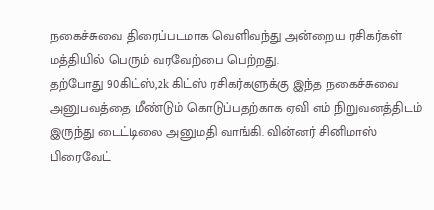நகைச்சுவை திரைப்படமாக வெளிவந்து அன்றைய ரசிகர்கள் மத்தியில் பெரும் வரவேற்பை பெற்றது.
தற்போது 90கிட்ஸ்,2k கிட்ஸ் ரசிகர்களுக்கு இந்த நகைச்சுவை அனுபவத்தை மீண்டும் கொடுப்பதற்காக ஏவி எம் நிறுவனத்திடம் இருந்து டைட்டிலை அனுமதி வாங்கி. வின்னர் சினிமாஸ் பிரைவேட்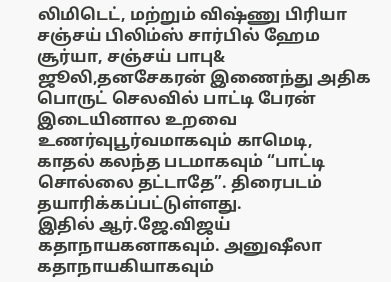லிமிடெட், மற்றும் விஷ்ணு பிரியா சஞ்சய் பிலிம்ஸ் சார்பில் ஹேம சூர்யா, சஞ்சய் பாபு& ஜூலி,தனசேகரன் இணைந்து அதிக பொருட் செலவில் பாட்டி பேரன் இடையினால உறவை உணர்வுபூர்வமாகவும் காமெடி, காதல் கலந்த படமாகவும் “பாட்டி சொல்லை தட்டாதே”. திரைபடம் தயாரிக்கப்பட்டுள்ளது.
இதில் ஆர்.ஜே.விஜய் கதாநாயகனாகவும். அனுஷீலா கதாநாயகியாகவும்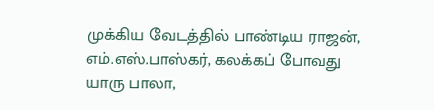முக்கிய வேடத்தில் பாண்டிய ராஜன், எம்.எஸ்.பாஸ்கர், கலக்கப் போவது யாரு பாலா,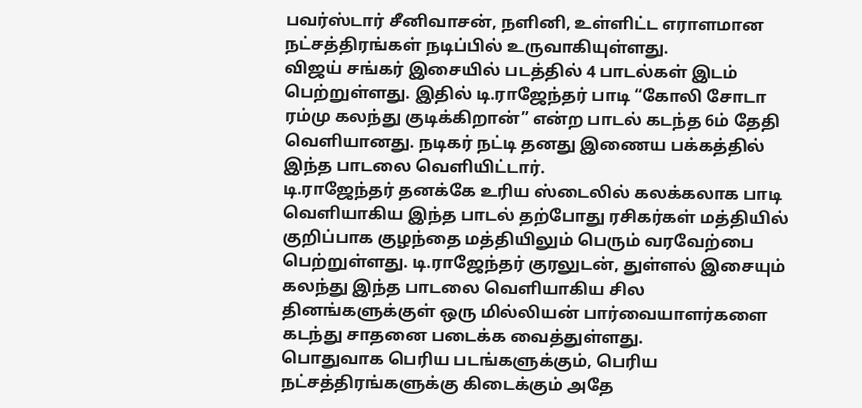பவர்ஸ்டார் சீனிவாசன், நளினி, உள்ளிட்ட எராளமான நட்சத்திரங்கள் நடிப்பில் உருவாகியுள்ளது.
விஜய் சங்கர் இசையில் படத்தில் 4 பாடல்கள் இடம் பெற்றுள்ளது. இதில் டி.ராஜேந்தர் பாடி “கோலி சோடா ரம்மு கலந்து குடிக்கிறான்” என்ற பாடல் கடந்த 6ம் தேதி வெளியானது. நடிகர் நட்டி தனது இணைய பக்கத்தில் இந்த பாடலை வெளியிட்டார்.
டி.ராஜேந்தர் தனக்கே உரிய ஸ்டைலில் கலக்கலாக பாடி வெளியாகிய இந்த பாடல் தற்போது ரசிகர்கள் மத்தியில் குறிப்பாக குழந்தை மத்தியிலும் பெரும் வரவேற்பை பெற்றுள்ளது. டி.ராஜேந்தர் குரலுடன், துள்ளல் இசையும் கலந்து இந்த பாடலை வெளியாகிய சில தினங்களுக்குள் ஒரு மில்லியன் பார்வையாளர்களை கடந்து சாதனை படைக்க வைத்துள்ளது.
பொதுவாக பெரிய படங்களுக்கும், பெரிய நட்சத்திரங்களுக்கு கிடைக்கும் அதே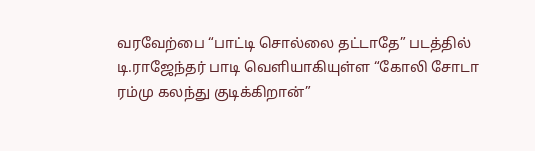வரவேற்பை “பாட்டி சொல்லை தட்டாதே” படத்தில் டி.ராஜேந்தர் பாடி வெளியாகியுள்ள “கோலி சோடா ரம்மு கலந்து குடிக்கிறான்”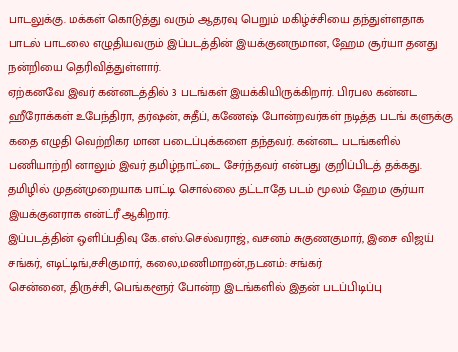பாடலுக்கு. மக்கள் கொடுத்து வரும் ஆதரவு பெறும் மகிழ்ச்சியை தந்துள்ளதாக பாடல் பாடலை எழுதியவரும் இப்படத்தின் இயக்குனருமான, ஹேம சூர்யா தனது நன்றியை தெரிவித்துள்ளார்.
ஏற்கனவே இவர் கன்னடத்தில் 3 படங்கள் இயக்கியிருக்கிறார். பிரபல கன்னட ஹீரோக்கள் உபேந்திரா, தர்ஷன், சுதீப், கணேஷ் போன்றவர்கள் நடித்த படங் களுக்கு கதை எழுதி வெற்றிகர மான படைப்புக்களை தந்தவர். கன்னட படங்களில் பணியாற்றி னாலும் இவர் தமிழ்நாட்டை சேர்ந்தவர் என்பது குறிப்பிடத் தக்கது. தமிழில் முதன்முறையாக பாட்டி சொல்லை தட்டாதே படம் மூலம் ஹேம சூர்யா இயக்குனராக என்ட்ரீ ஆகிறார்.
இப்படத்தின் ஒளிப்பதிவு கே.எஸ்.செல்வராஜ், வசனம் சுகுணகுமார், இசை விஜய் சங்கர், எடிட்டிங்,சசிகுமார், கலை,மணிமாறன்,நடனம்: சங்கர்
சென்னை, திருச்சி, பெங்களூர் போன்ற இடங்களில் இதன் படப்பிடிப்பு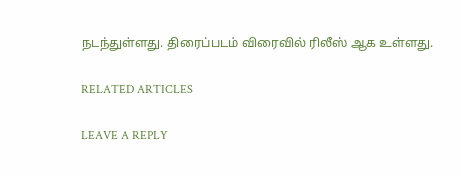நடந்துள்ளது. திரைப்படம் விரைவில் ரிலீஸ் ஆக உள்ளது.

RELATED ARTICLES

LEAVE A REPLY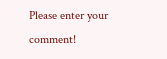Please enter your comment!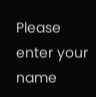Please enter your name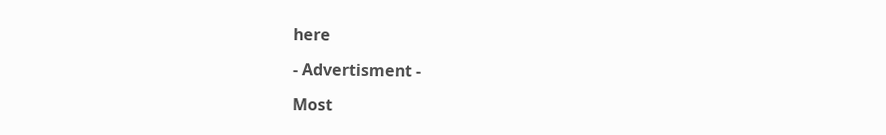here

- Advertisment -

Most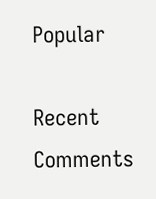Popular

Recent Comments